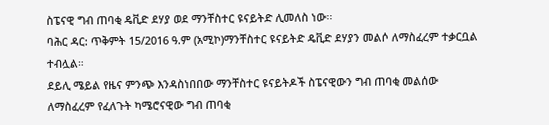ስፔናዊ ግብ ጠባቂ ዴቪድ ደሃያ ወደ ማንቸስተር ዩናይትድ ሊመለስ ነው፡፡
ባሕር ዳር: ጥቅምት 15/2016 ዓ.ም (አሚኮ)ማንቸስተር ዩናይትድ ዴቪድ ደሃያን መልሶ ለማስፈረም ተቃርቧል ተብሏል።
ደይሊ ሜይል የዜና ምንጭ እንዳስነበበው ማንቸስተር ዩናይትዶች ስፔናዊውን ግብ ጠባቂ መልሰው ለማስፈረም የፈለጉት ካሜሮናዊው ግብ ጠባቂ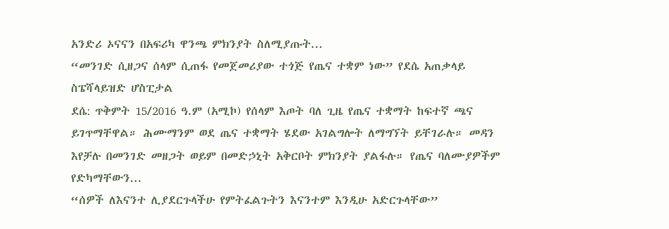አንድሪ ኦናናን በአፍሪካ ዋንጫ ምክንያት ስለሚያጡት...
“መንገድ ሲዘጋና ሰላም ሲጠፋ የመጀመሪያው ተጎጅ የጤና ተቋም ነው” የደሴ አጠቃላይ ስፔሻላይዝድ ሆስፒታል
ደሴ: ጥቅምት 15/2016 ዓ.ም (አሚኮ) የሰላም እጦት ባለ ጊዜ የጤና ተቋማት ከፍተኛ ጫና ይገጥማቸዋል። ሕሙማንም ወደ ጤና ተቋማት ሄደው አገልግሎት ለማግኘት ይቸገራሉ። መዳን እየቻሉ በመንገድ መዘጋት ወይም በመድኃኒት አቅርቦት ምክንያት ያልፋሉ። የጤና ባለሙያዎችም የድካማቸውን...
“ሰዎች ለእናንተ ሊያደርጉላችሁ የምትፈልጉትን እናንተም እንዲሁ አድርጉላቸው”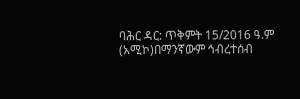ባሕር ዳር: ጥቅምት 15/2016 ዓ.ም (አሚኮ)በማንኛውም ኅብረተሰብ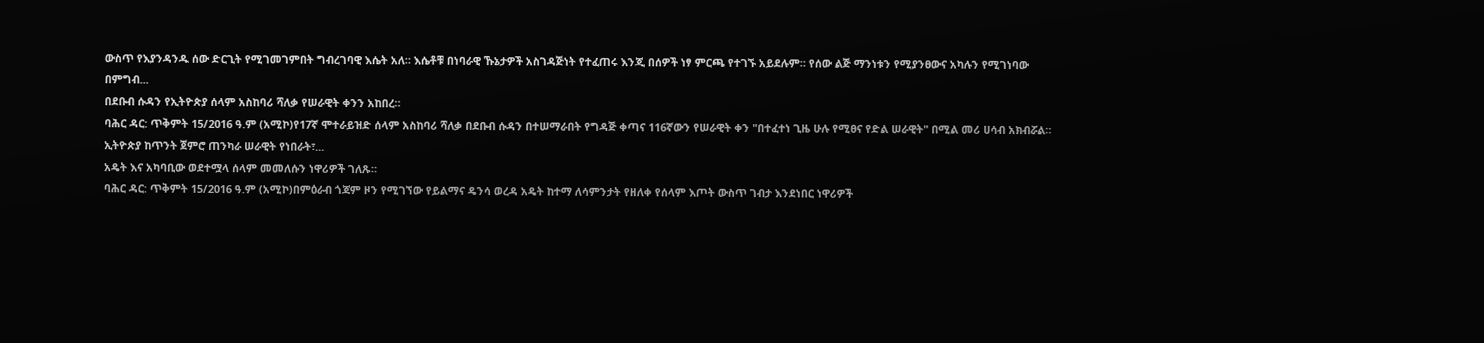ውስጥ የእያንዳንዱ ሰው ድርጊት የሚገመገምበት ግብረገባዊ እሴት አለ። እሴቶቹ በነባራዊ ኹኔታዎች አስገዳጅነት የተፈጠሩ እንጂ በሰዎች ነፃ ምርጫ የተገኙ አይደሉም። የሰው ልጅ ማንነቱን የሚያንፀውና አካሉን የሚገነባው በምግብ...
በደቡብ ሱዳን የኢትዮጵያ ሰላም አስከባሪ ሻለቃ የሠራዊት ቀንን አከበረ።
ባሕር ዳር: ጥቅምት 15/2016 ዓ.ም (አሚኮ)የ17ኛ ሞተራይዝድ ሰላም አስከባሪ ሻለቃ በደቡብ ሱዳን በተሠማራበት የግዳጅ ቀጣና 116ኛውን የሠራዊት ቀን "በተፈተነ ጊዜ ሁሉ የሚፀና የድል ሠራዊት" በሚል መሪ ሀሳብ አክብሯል።
ኢትዮጵያ ከጥንት ጀምሮ ጠንካራ ሠራዊት የነበራት፣...
አዴት እና አካባቢው ወደተሟላ ሰላም መመለሱን ነዋሪዎች ገለጹ።
ባሕር ዳር: ጥቅምት 15/2016 ዓ.ም (አሚኮ)በምዕራብ ጎጃም ዞን የሚገኘው የይልማና ዴንሳ ወረዳ አዴት ከተማ ለሳምንታት የዘለቀ የሰላም እጦት ውስጥ ገብታ እንደነበር ነዋሪዎች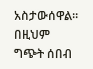አስታውሰዋል። በዚህም ግጭት ሰበብ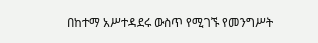በከተማ አሥተዳደሩ ውስጥ የሚገኙ የመንግሥት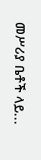መሥሪያ ቤቶች ላይ...